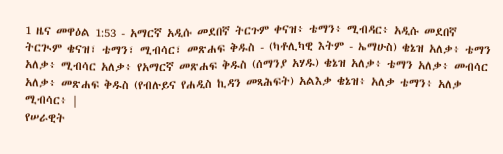1 ዜና መዋዕል 1:53 - አማርኛ አዲሱ መደበኛ ትርጉም ቀናዝ፥ ቴማን፥ ሚብዳር፥ አዲሱ መደበኛ ትርጒም ቄናዝ፣ ቴማን፣ ሚብሳር፣ መጽሐፍ ቅዱስ - (ካቶሊካዊ እትም - ኤማሁስ) ቄኔዝ አለቃ፥ ቴማን አለቃ፥ ሚብሳር አለቃ፥ የአማርኛ መጽሐፍ ቅዱስ (ሰማንያ አሃዱ) ቄኔዝ አለቃ፥ ቴማን አለቃ፥ መብሳር አለቃ፥ መጽሐፍ ቅዱስ (የብሉይና የሐዲስ ኪዳን መጻሕፍት) አልእቃ ቄኔዝ፥ አለቃ ቴማን፥ አለቃ ሚብሳር፥ |
የሠራዊት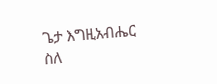ጌታ እግዚአብሔር ስለ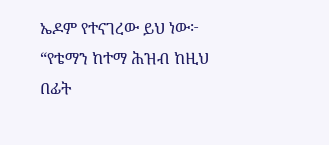ኤዶም የተናገረው ይህ ነው፦ “የቴማን ከተማ ሕዝብ ከዚህ በፊት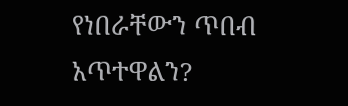የነበራቸውን ጥበብ አጥተዋልን?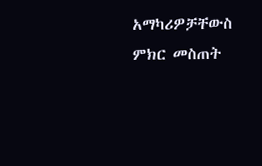አማካሪዎቻቸውስ ምክር መስጠት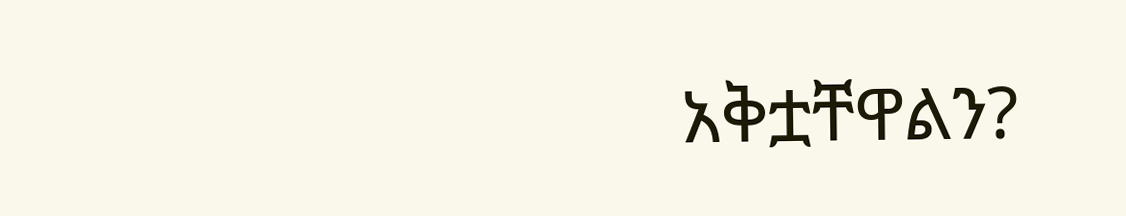አቅቷቸዋልን?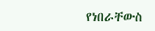የነበራቸውስ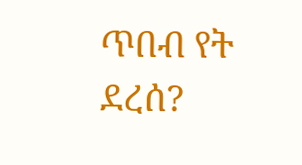ጥበብ የት ደረሰ?